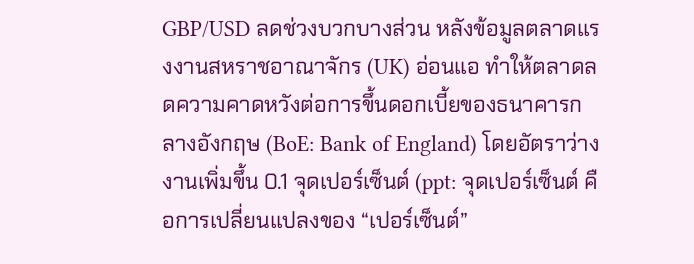GBP/USD ลดช่วงบวกบางส่วน หลังข้อมูลตลาดแรงงานสหราชอาณาจักร (UK) อ่อนแอ ทำให้ตลาดลดความคาดหวังต่อการขึ้นดอกเบี้ยของธนาคารกลางอังกฤษ (BoE: Bank of England) โดยอัตราว่างงานเพิ่มขึ้น 0.1 จุดเปอร์เซ็นต์ (ppt: จุดเปอร์เซ็นต์ คือการเปลี่ยนแปลงของ “เปอร์เซ็นต์”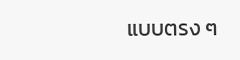แบบตรง ๆ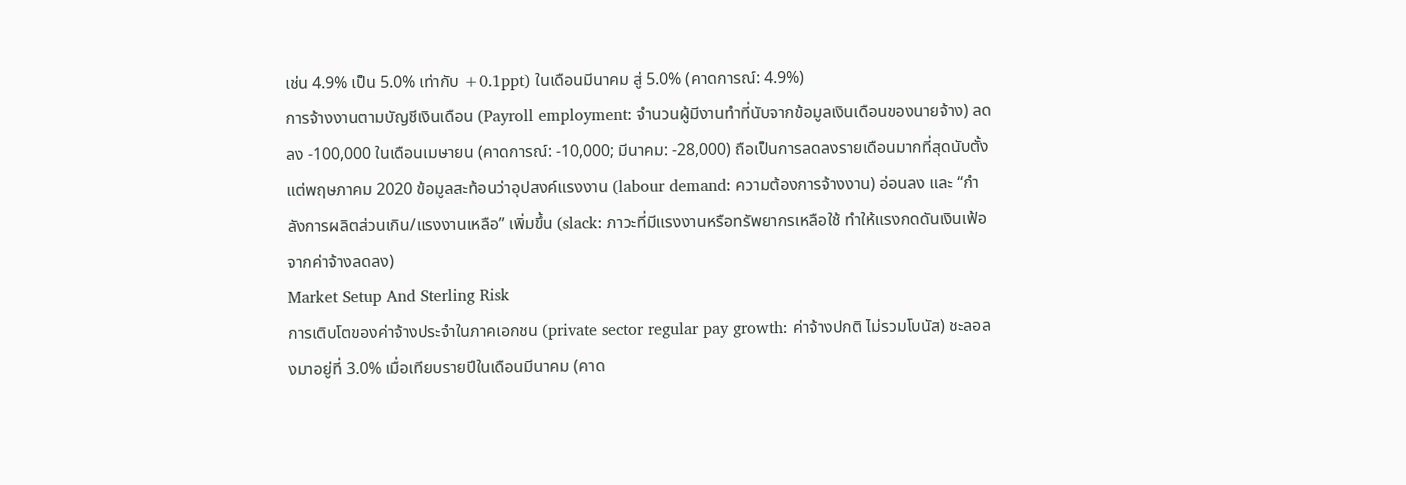เช่น 4.9% เป็น 5.0% เท่ากับ +0.1ppt) ในเดือนมีนาคม สู่ 5.0% (คาดการณ์: 4.9%)
การจ้างงานตามบัญชีเงินเดือน (Payroll employment: จำนวนผู้มีงานทำที่นับจากข้อมูลเงินเดือนของนายจ้าง) ลดลง -100,000 ในเดือนเมษายน (คาดการณ์: -10,000; มีนาคม: -28,000) ถือเป็นการลดลงรายเดือนมากที่สุดนับตั้งแต่พฤษภาคม 2020 ข้อมูลสะท้อนว่าอุปสงค์แรงงาน (labour demand: ความต้องการจ้างงาน) อ่อนลง และ “กำลังการผลิตส่วนเกิน/แรงงานเหลือ” เพิ่มขึ้น (slack: ภาวะที่มีแรงงานหรือทรัพยากรเหลือใช้ ทำให้แรงกดดันเงินเฟ้อจากค่าจ้างลดลง)
Market Setup And Sterling Risk
การเติบโตของค่าจ้างประจำในภาคเอกชน (private sector regular pay growth: ค่าจ้างปกติ ไม่รวมโบนัส) ชะลอลงมาอยู่ที่ 3.0% เมื่อเทียบรายปีในเดือนมีนาคม (คาด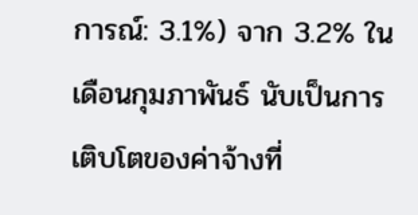การณ์: 3.1%) จาก 3.2% ในเดือนกุมภาพันธ์ นับเป็นการเติบโตของค่าจ้างที่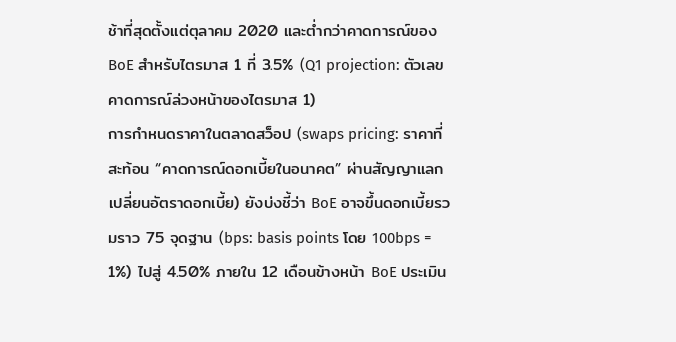ช้าที่สุดตั้งแต่ตุลาคม 2020 และต่ำกว่าคาดการณ์ของ BoE สำหรับไตรมาส 1 ที่ 3.5% (Q1 projection: ตัวเลขคาดการณ์ล่วงหน้าของไตรมาส 1)
การกำหนดราคาในตลาดสว็อป (swaps pricing: ราคาที่สะท้อน “คาดการณ์ดอกเบี้ยในอนาคต” ผ่านสัญญาแลกเปลี่ยนอัตราดอกเบี้ย) ยังบ่งชี้ว่า BoE อาจขึ้นดอกเบี้ยรวมราว 75 จุดฐาน (bps: basis points โดย 100bps = 1%) ไปสู่ 4.50% ภายใน 12 เดือนข้างหน้า BoE ประเมิน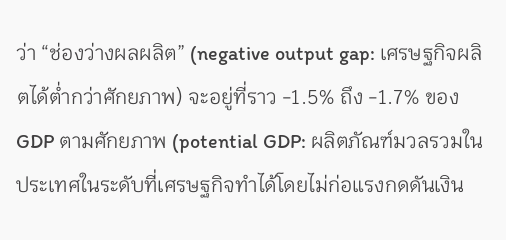ว่า “ช่องว่างผลผลิต” (negative output gap: เศรษฐกิจผลิตได้ต่ำกว่าศักยภาพ) จะอยู่ที่ราว -1.5% ถึง -1.7% ของ GDP ตามศักยภาพ (potential GDP: ผลิตภัณฑ์มวลรวมในประเทศในระดับที่เศรษฐกิจทำได้โดยไม่ก่อแรงกดดันเงิน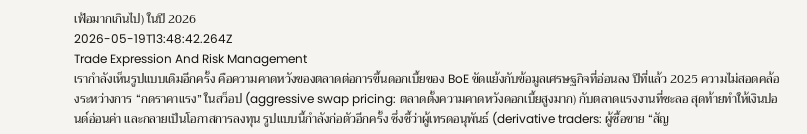เฟ้อมากเกินไป) ในปี 2026
2026-05-19T13:48:42.264Z
Trade Expression And Risk Management
เรากำลังเห็นรูปแบบเดิมอีกครั้ง คือความคาดหวังของตลาดต่อการขึ้นดอกเบี้ยของ BoE ขัดแย้งกับข้อมูลเศรษฐกิจที่อ่อนลง ปีที่แล้ว 2025 ความไม่สอดคล้องระหว่างการ “กดราคาแรง” ในสว็อป (aggressive swap pricing: ตลาดตั้งความคาดหวังดอกเบี้ยสูงมาก) กับตลาดแรงงานที่ชะลอ สุดท้ายทำให้เงินปอนด์อ่อนค่า และกลายเป็นโอกาสการลงทุน รูปแบบนี้กำลังก่อตัวอีกครั้ง ซึ่งชี้ว่าผู้เทรดอนุพันธ์ (derivative traders: ผู้ซื้อขาย “สัญ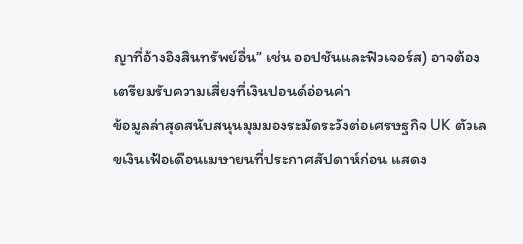ญาที่อ้างอิงสินทรัพย์อื่น” เช่น ออปชันและฟิวเจอร์ส) อาจต้องเตรียมรับความเสี่ยงที่เงินปอนด์อ่อนค่า
ข้อมูลล่าสุดสนับสนุนมุมมองระมัดระวังต่อเศรษฐกิจ UK ตัวเลขเงินเฟ้อเดือนเมษายนที่ประกาศสัปดาห์ก่อน แสดง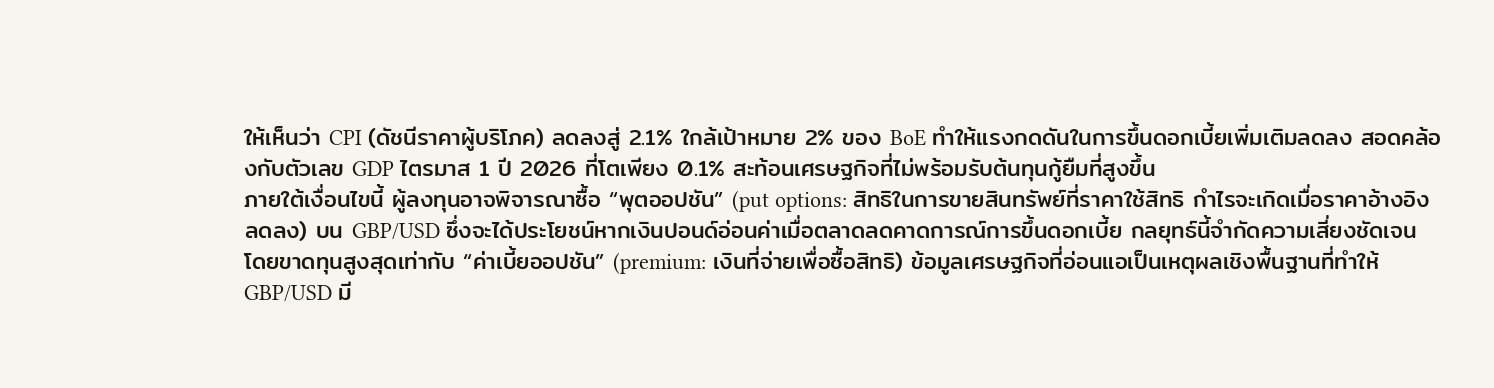ให้เห็นว่า CPI (ดัชนีราคาผู้บริโภค) ลดลงสู่ 2.1% ใกล้เป้าหมาย 2% ของ BoE ทำให้แรงกดดันในการขึ้นดอกเบี้ยเพิ่มเติมลดลง สอดคล้องกับตัวเลข GDP ไตรมาส 1 ปี 2026 ที่โตเพียง 0.1% สะท้อนเศรษฐกิจที่ไม่พร้อมรับต้นทุนกู้ยืมที่สูงขึ้น
ภายใต้เงื่อนไขนี้ ผู้ลงทุนอาจพิจารณาซื้อ “พุตออปชัน” (put options: สิทธิในการขายสินทรัพย์ที่ราคาใช้สิทธิ กำไรจะเกิดเมื่อราคาอ้างอิงลดลง) บน GBP/USD ซึ่งจะได้ประโยชน์หากเงินปอนด์อ่อนค่าเมื่อตลาดลดคาดการณ์การขึ้นดอกเบี้ย กลยุทธ์นี้จำกัดความเสี่ยงชัดเจน โดยขาดทุนสูงสุดเท่ากับ “ค่าเบี้ยออปชัน” (premium: เงินที่จ่ายเพื่อซื้อสิทธิ) ข้อมูลเศรษฐกิจที่อ่อนแอเป็นเหตุผลเชิงพื้นฐานที่ทำให้ GBP/USD มี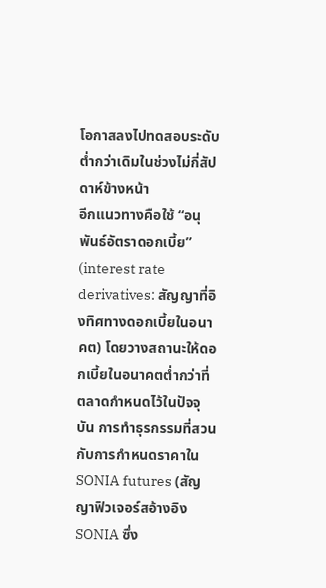โอกาสลงไปทดสอบระดับต่ำกว่าเดิมในช่วงไม่กี่สัปดาห์ข้างหน้า
อีกแนวทางคือใช้ “อนุพันธ์อัตราดอกเบี้ย” (interest rate derivatives: สัญญาที่อิงทิศทางดอกเบี้ยในอนาคต) โดยวางสถานะให้ดอกเบี้ยในอนาคตต่ำกว่าที่ตลาดกำหนดไว้ในปัจจุบัน การทำธุรกรรมที่สวนกับการกำหนดราคาใน SONIA futures (สัญญาฟิวเจอร์สอ้างอิง SONIA ซึ่ง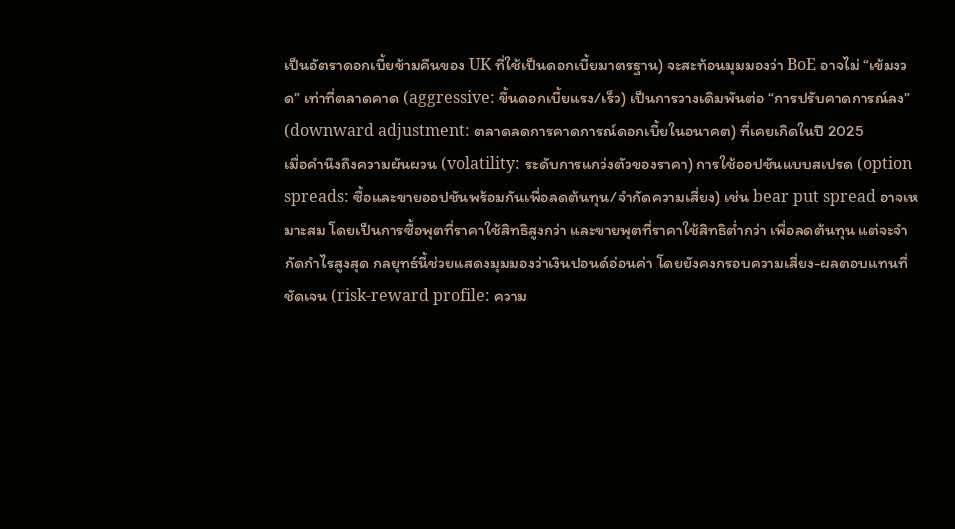เป็นอัตราดอกเบี้ยข้ามคืนของ UK ที่ใช้เป็นดอกเบี้ยมาตรฐาน) จะสะท้อนมุมมองว่า BoE อาจไม่ “เข้มงวด” เท่าที่ตลาดคาด (aggressive: ขึ้นดอกเบี้ยแรง/เร็ว) เป็นการวางเดิมพันต่อ “การปรับคาดการณ์ลง” (downward adjustment: ตลาดลดการคาดการณ์ดอกเบี้ยในอนาคต) ที่เคยเกิดในปี 2025
เมื่อคำนึงถึงความผันผวน (volatility: ระดับการแกว่งตัวของราคา) การใช้ออปชันแบบสเปรด (option spreads: ซื้อและขายออปชันพร้อมกันเพื่อลดต้นทุน/จำกัดความเสี่ยง) เช่น bear put spread อาจเหมาะสม โดยเป็นการซื้อพุตที่ราคาใช้สิทธิสูงกว่า และขายพุตที่ราคาใช้สิทธิต่ำกว่า เพื่อลดต้นทุน แต่จะจำกัดกำไรสูงสุด กลยุทธ์นี้ช่วยแสดงมุมมองว่าเงินปอนด์อ่อนค่า โดยยังคงกรอบความเสี่ยง-ผลตอบแทนที่ชัดเจน (risk-reward profile: ความ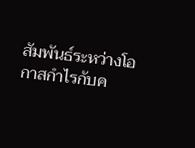สัมพันธ์ระหว่างโอกาสกำไรกับค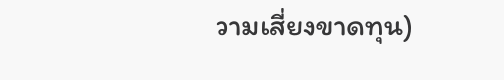วามเสี่ยงขาดทุน)